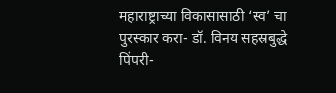महाराष्ट्राच्या विकासासाठी ‘स्व’ चा पुरस्कार करा- डॉ. विनय सहस्रबुद्धे
पिंपरी-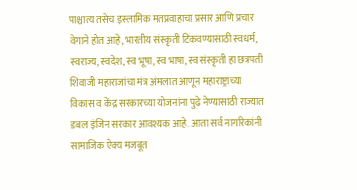पाश्चात्य तसेच इस्लामिक मतप्रवाहाचा प्रसार आणि प्रचार वेगाने होत आहे, भारतीय संस्कृती टिकवण्यासाठी स्वधर्म, स्वराज्य, स्वदेश, स्व भूषा, स्व भाषा, स्व संस्कृती हा छत्रपती शिवाजी महाराजांचा मंत्र अंमलात आणून महाराष्ट्राच्या विकास व केंद्र सरकारच्या योजनांना पुढे नेण्यासाठी राज्यात डबल इंजिन सरकार आवश्यक आहे. आता सर्व नागरिकांनी सामाजिक ऐक्य मजबूत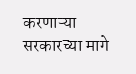करणाऱ्या सरकारच्या मागे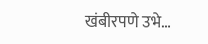खंबीरपणे उभे…